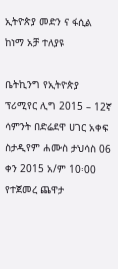ኢትዮጵያ መድን ና ፋሲል ከነማ አቻ ተለያዩ

ቤትኪንግ የኢትዮጵያ ፕሪሚየር ሊግ 2015 – 12ኛ ሳምንት በድሬደዋ ሀገር አቀፍ ስታዲየም ሐሙስ ታህሳስ 06 ቀን 2015 አ/ም 10፡00 የተጀመረ ጨዋታ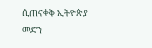ሲጠናቀቅ ኢትዮጵያ መድን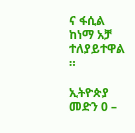ና ፋሲል ከነማ አቻ ተለያይተዋል ።

ኢትዮጵያ መድን 0 –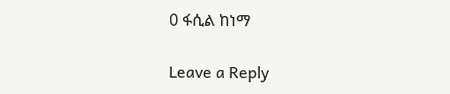0 ፋሲል ከነማ

Leave a Reply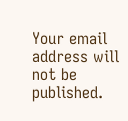Your email address will not be published.